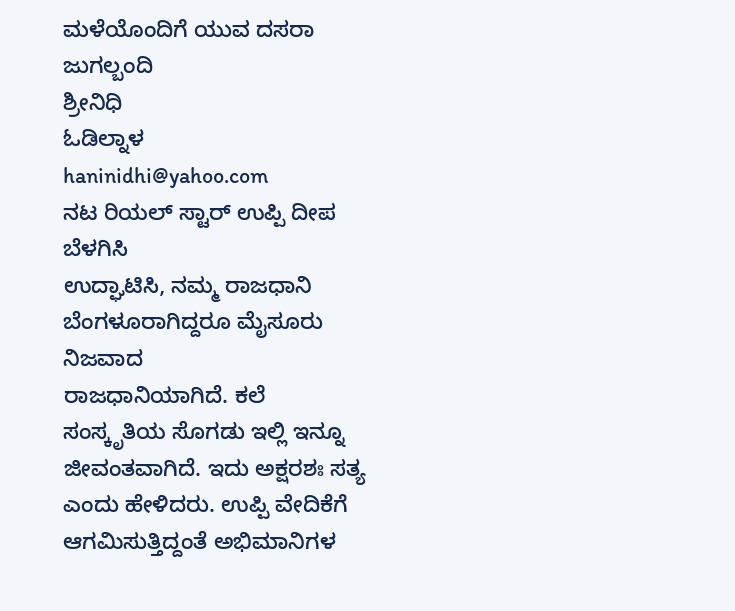ಮಳೆಯೊಂದಿಗೆ ಯುವ ದಸರಾ ಜುಗಲ್ಬಂದಿ
ಶ್ರೀನಿಧಿ
ಓಡಿಲ್ನಾಳ
haninidhi@yahoo.com
ನಟ ರಿಯಲ್ ಸ್ಟಾರ್ ಉಪ್ಪಿ ದೀಪ ಬೆಳಗಿಸಿ
ಉದ್ಘಾಟಿಸಿ, ನಮ್ಮ ರಾಜಧಾನಿ ಬೆಂಗಳೂರಾಗಿದ್ದರೂ ಮೈಸೂರು ನಿಜವಾದ
ರಾಜಧಾನಿಯಾಗಿದೆ. ಕಲೆ ಸಂಸ್ಕೃತಿಯ ಸೊಗಡು ಇಲ್ಲಿ ಇನ್ನೂ
ಜೀವಂತವಾಗಿದೆ. ಇದು ಅಕ್ಷರಶಃ ಸತ್ಯ ಎಂದು ಹೇಳಿದರು. ಉಪ್ಪಿ ವೇದಿಕೆಗೆ
ಆಗಮಿಸುತ್ತಿದ್ದಂತೆ ಅಭಿಮಾನಿಗಳ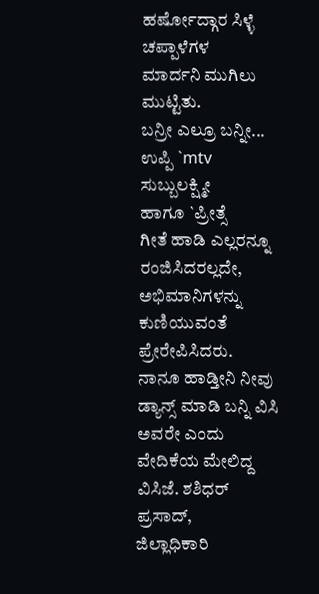ಹರ್ಷೋದ್ಗಾರ ಸಿಳ್ಳೆ ಚಪ್ಪಾಳೆಗಳ
ಮಾರ್ದನಿ ಮುಗಿಲು ಮುಟ್ಟಿತು.
ಬನ್ರೀ ಎಲ್ರೂ ಬನ್ನೀ...
ಉಪ್ಪಿ `mtv
ಸುಬ್ಬುಲಕ್ಷ್ಮೀ
ಹಾಗೂ `ಪ್ರೀತ್ಸೆ
ಗೀತೆ ಹಾಡಿ ಎಲ್ಲರನ್ನೂ ರಂಜಿಸಿದರಲ್ಲದೇ, ಅಭಿಮಾನಿಗಳನ್ನು
ಕುಣಿಯುವಂತೆ ಪ್ರೇರೇಪಿಸಿದರು.
ನಾನೂ ಹಾಡ್ತೀನಿ ನೀವು ಡ್ಯಾನ್ಸ್ ಮಾಡಿ ಬನ್ನಿ ವಿಸಿ
ಅವರೇ ಎಂದು ವೇದಿಕೆಯ ಮೇಲಿದ್ದ ವಿಸಿಜೆ. ಶಶಿಧರ್ ಪ್ರಸಾದ್,
ಜಿಲ್ಲಾಧಿಕಾರಿ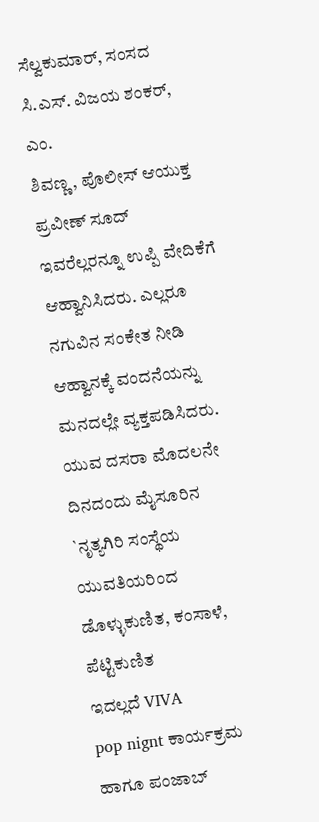ಸೆಲ್ವಕುಮಾರ್, ಸಂಸದ ಸಿ.ಎಸ್. ವಿಜಯ ಶಂಕರ್, ಎಂ.
ಶಿವಣ್ಣ, ಪೊಲೀಸ್ ಆಯುಕ್ತ ಪ್ರವೀಣ್ ಸೂದ್ ಇವರೆಲ್ಲರನ್ನೂ ಉಪ್ಪಿ ವೇದಿಕೆಗೆ
ಆಹ್ವಾನಿಸಿದರು. ಎಲ್ಲರೂ ನಗುವಿನ ಸಂಕೇತ ನೀಡಿ ಆಹ್ವಾನಕ್ಕೆ ವಂದನೆಯನ್ನು
ಮನದಲ್ಲೇ ವ್ಯಕ್ತಪಡಿಸಿದರು.
ಯುವ ದಸರಾ ಮೊದಲನೇ ದಿನದಂದು ಮೈಸೂರಿನ
`ನೃತ್ಯಗಿರಿ ಸಂಸ್ಥೆಯ
ಯುವತಿಯರಿಂದ ಡೊಳ್ಳುಕುಣಿತ, ಕಂಸಾಳೆ, ಪೆಟ್ಟಿಕುಣಿತ
ಇದಲ್ಲದೆ VIVA
pop nignt ಕಾರ್ಯಕ್ರಮ ಹಾಗೂ ಪಂಜಾಬ್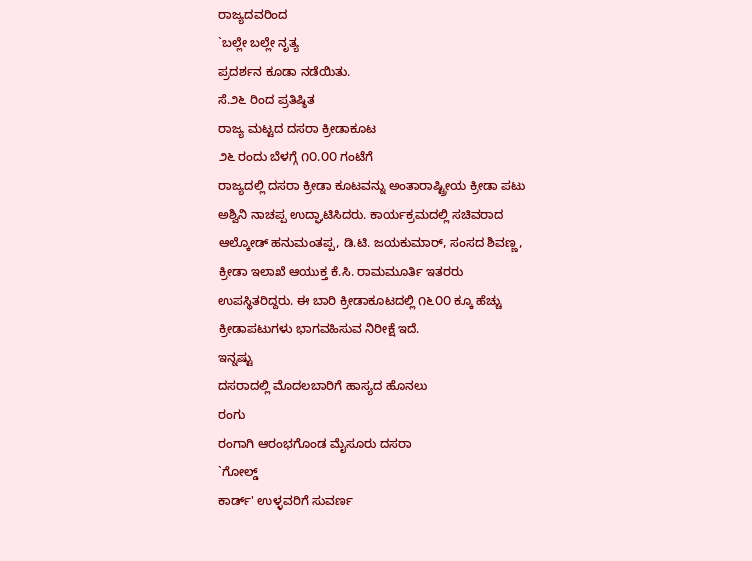ರಾಜ್ಯದವರಿಂದ
`ಬಲ್ಲೇ ಬಲ್ಲೇ ನೃತ್ಯ
ಪ್ರದರ್ಶನ ಕೂಡಾ ನಡೆಯಿತು.
ಸೆ.೨೬ ರಿಂದ ಪ್ರತಿಷ್ಠಿತ
ರಾಜ್ಯ ಮಟ್ಟದ ದಸರಾ ಕ್ರೀಡಾಕೂಟ
೨೬ ರಂದು ಬೆಳಗ್ಗೆ ೧೦.೦೦ ಗಂಟೆಗೆ
ರಾಜ್ಯದಲ್ಲಿ ದಸರಾ ಕ್ರೀಡಾ ಕೂಟವನ್ನು ಅಂತಾರಾಷ್ಟ್ರೀಯ ಕ್ರೀಡಾ ಪಟು
ಅಶ್ವಿನಿ ನಾಚಪ್ಪ ಉದ್ಘಾಟಿಸಿದರು. ಕಾರ್ಯಕ್ರಮದಲ್ಲಿ ಸಚಿವರಾದ
ಆಲ್ಕೋಡ್ ಹನುಮಂತಪ್ಪ, ಡಿ.ಟಿ. ಜಯಕುಮಾರ್, ಸಂಸದ ಶಿವಣ್ಣ,
ಕ್ರೀಡಾ ಇಲಾಖೆ ಆಯುಕ್ತ ಕೆ.ಸಿ. ರಾಮಮೂರ್ತಿ ಇತರರು
ಉಪಸ್ಥಿತರಿದ್ದರು. ಈ ಬಾರಿ ಕ್ರೀಡಾಕೂಟದಲ್ಲಿ ೧೬೦೦ ಕ್ಕೂ ಹೆಚ್ಚು
ಕ್ರೀಡಾಪಟುಗಳು ಭಾಗವಹಿಸುವ ನಿರೀಕ್ಷೆ ಇದೆ.
ಇನ್ನಷ್ಟು
ದಸರಾದಲ್ಲಿ ಮೊದಲಬಾರಿಗೆ ಹಾಸ್ಯದ ಹೊನಲು
ರಂಗು
ರಂಗಾಗಿ ಆರಂಭಗೊಂಡ ಮೈಸೂರು ದಸರಾ
`ಗೋಲ್ಡ್
ಕಾರ್ಡ್' ಉಳ್ಳವರಿಗೆ ಸುವರ್ಣ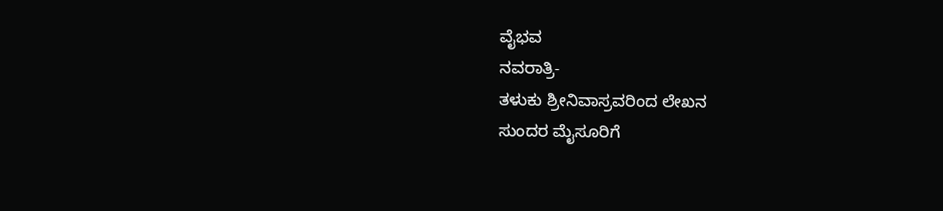ವೈಭವ
ನವರಾತ್ರಿ-
ತಳುಕು ಶ್ರೀನಿವಾಸ್ರವರಿಂದ ಲೇಖನ
ಸುಂದರ ಮೈಸೂರಿಗೆ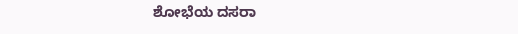ಶೋಭೆಯ ದಸರಾ